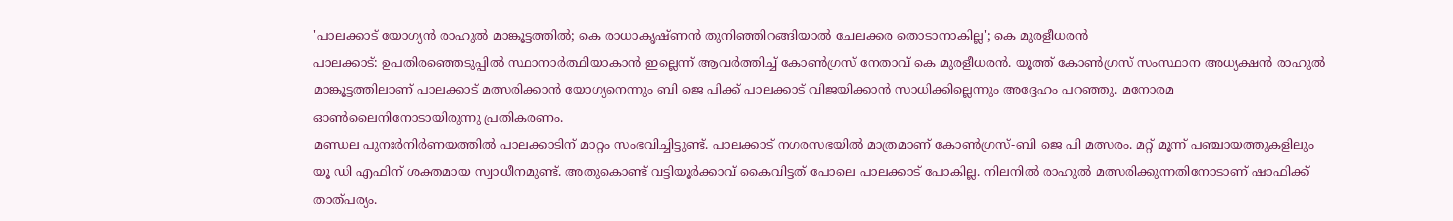'പാലക്കാട് യോഗ്യൻ രാഹുൽ മാങ്കൂട്ടത്തിൽ; കെ രാധാകൃഷ്ണൻ തുനിഞ്ഞിറങ്ങിയാൽ ചേലക്കര തൊടാനാകില്ല'; കെ മുരളീധരൻ
പാലക്കാട്: ഉപതിരഞ്ഞെടുപ്പിൽ സ്ഥാനാർത്ഥിയാകാൻ ഇല്ലെന്ന് ആവർത്തിച്ച് കോൺഗ്രസ് നേതാവ് കെ മുരളീധരൻ. യൂത്ത് കോൺഗ്രസ് സംസ്ഥാന അധ്യക്ഷൻ രാഹുൽ മാങ്കൂട്ടത്തിലാണ് പാലക്കാട് മത്സരിക്കാൻ യോഗ്യനെന്നും ബി ജെ പിക്ക് പാലക്കാട് വിജയിക്കാൻ സാധിക്കില്ലെന്നും അദ്ദേഹം പറഞ്ഞു. മനോരമ ഓൺലൈനിനോടായിരുന്നു പ്രതികരണം.
മണ്ഡല പുനഃർനിർണയത്തിൽ പാലക്കാടിന് മാറ്റം സംഭവിച്ചിട്ടുണ്ട്. പാലക്കാട് നഗരസഭയിൽ മാത്രമാണ് കോൺഗ്രസ്-ബി ജെ പി മത്സരം. മറ്റ് മൂന്ന് പഞ്ചായത്തുകളിലും യൂ ഡി എഫിന് ശക്തമായ സ്വാധീനമുണ്ട്. അതുകൊണ്ട് വട്ടിയൂർക്കാവ് കൈവിട്ടത് പോലെ പാലക്കാട് പോകില്ല. നിലനിൽ രാഹുൽ മത്സരിക്കുന്നതിനോടാണ് ഷാഫിക്ക് താത്പര്യം.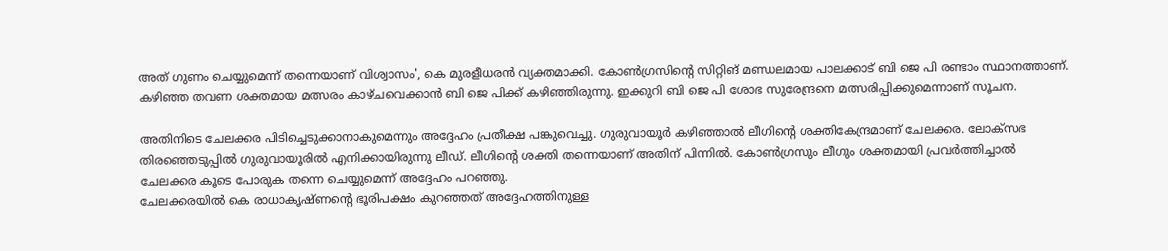അത് ഗുണം ചെയ്യുമെന്ന് തന്നെയാണ് വിശ്വാസം', കെ മുരളീധരൻ വ്യക്തമാക്കി. കോൺഗ്രസിന്റെ സിറ്റിങ് മണ്ഡലമായ പാലക്കാട് ബി ജെ പി രണ്ടാം സ്ഥാനത്താണ്. കഴിഞ്ഞ തവണ ശക്തമായ മത്സരം കാഴ്ചവെക്കാൻ ബി ജെ പിക്ക് കഴിഞ്ഞിരുന്നു. ഇക്കുറി ബി ജെ പി ശോഭ സുരേന്ദ്രനെ മത്സരിപ്പിക്കുമെന്നാണ് സൂചന.

അതിനിടെ ചേലക്കര പിടിച്ചെടുക്കാനാകുമെന്നും അദ്ദേഹം പ്രതീക്ഷ പങ്കുവെച്ചു. ഗുരുവായൂർ കഴിഞ്ഞാൽ ലീഗിന്റെ ശക്തികേന്ദ്രമാണ് ചേലക്കര. ലോക്സഭ തിരഞ്ഞെടുപ്പിൽ ഗുരുവായൂരിൽ എനിക്കായിരുന്നു ലീഡ്. ലീഗിന്റെ ശക്തി തന്നെയാണ് അതിന് പിന്നിൽ. കോൺഗ്രസും ലീഗും ശക്തമായി പ്രവർത്തിച്ചാൽ ചേലക്കര കൂടെ പോരുക തന്നെ ചെയ്യുമെന്ന് അദ്ദേഹം പറഞ്ഞു.
ചേലക്കരയിൽ കെ രാധാകൃഷ്ണന്റെ ഭൂരിപക്ഷം കുറഞ്ഞത് അദ്ദേഹത്തിനുള്ള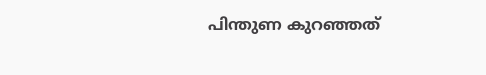പിന്തുണ കുറഞ്ഞത്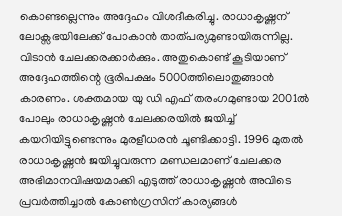കൊണ്ടല്ലെന്നും അദ്ദേഹം വിശദീകരിച്ചു. രാധാകൃഷ്ണന് ലോക്സഭയിലേക്ക് പോകാൻ താത്പര്യമുണ്ടായിരുന്നില്ല. വിടാൻ ചേലക്കരക്കാർക്കും. അതുകൊണ്ട് കൂടിയാണ് അദ്ദേഹത്തിന്റെ ഭൂരിപക്ഷം 5000ത്തിലൊതുങ്ങാൻ കാരണം. ശക്തമായ യു ഡി എഫ് തരംഗമുണ്ടായ 2001ൽ പോലും രാധാകൃഷ്ണൻ ചേലക്കരയിൽ ജയിച്ച് കയറിയിട്ടുണ്ടെന്നും മുരളീധരൻ ചൂണ്ടിക്കാട്ടി. 1996 മുതൽ രാധാകൃഷ്ണൻ ജയിച്ചുവരുന്ന മണ്ഡലമാണ് ചേലക്കര അഭിമാനവിഷയമാക്കി എടുത്ത് രാധാകൃഷ്ണൻ അവിടെ പ്രവർത്തിച്ചാൽ കോൺഗ്രസിന് കാര്യങ്ങൾ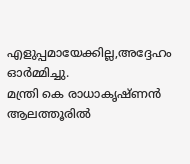എളുപ്പമായേക്കില്ല,അദ്ദേഹം ഓർമ്മിച്ചു.
മന്ത്രി കെ രാധാകൃഷ്ണൻ ആലത്തൂരിൽ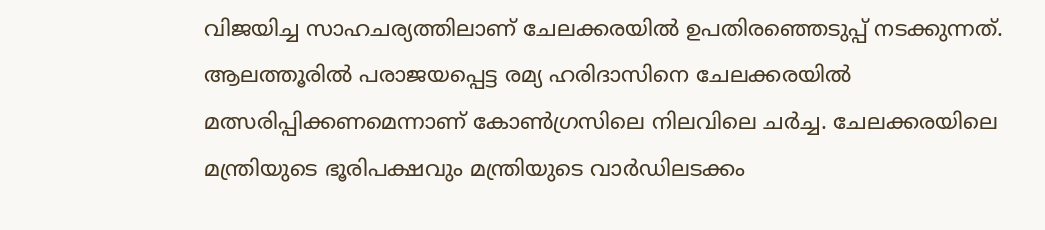വിജയിച്ച സാഹചര്യത്തിലാണ് ചേലക്കരയിൽ ഉപതിരഞ്ഞെടുപ്പ് നടക്കുന്നത്. ആലത്തൂരിൽ പരാജയപ്പെട്ട രമ്യ ഹരിദാസിനെ ചേലക്കരയിൽ മത്സരിപ്പിക്കണമെന്നാണ് കോൺഗ്രസിലെ നിലവിലെ ചർച്ച. ചേലക്കരയിലെ മന്ത്രിയുടെ ഭൂരിപക്ഷവും മന്ത്രിയുടെ വാർഡിലടക്കം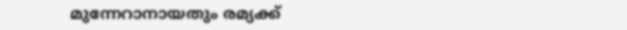മുന്നേറാനായതും രമ്യക്ക്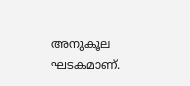അനുകൂല ഘടകമാണ്.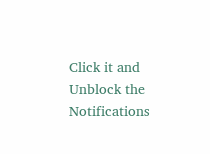Click it and Unblock the Notifications